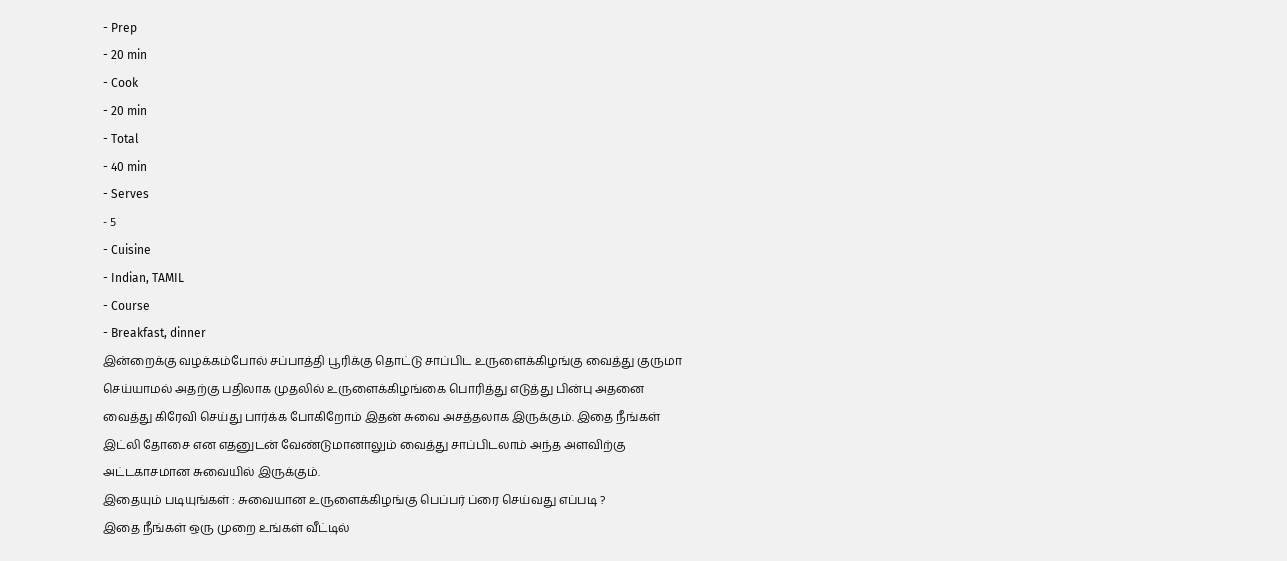- Prep
- 20 min
- Cook
- 20 min
- Total
- 40 min
- Serves
- 5
- Cuisine
- Indian, TAMIL
- Course
- Breakfast, dinner
இன்றைக்கு வழக்கம்போல் சப்பாத்தி பூரிக்கு தொட்டு சாப்பிட உருளைக்கிழங்கு வைத்து குருமா செய்யாமல் அதற்கு பதிலாக முதலில் உருளைக்கிழங்கை பொரித்து எடுத்து பின்பு அதனை வைத்து கிரேவி செய்து பார்க்க போகிறோம் இதன் சுவை அசத்தலாக இருக்கும். இதை நீங்கள் இட்லி தோசை என எதனுடன் வேண்டுமானாலும் வைத்து சாப்பிடலாம் அந்த அளவிற்கு அட்டகாசமான சுவையில் இருக்கும்.
இதையும் படியுங்கள் : சுவையான உருளைக்கிழங்கு பெப்பர் ப்ரை செய்வது எப்படி ?
இதை நீங்கள் ஒரு முறை உங்கள் வீட்டில்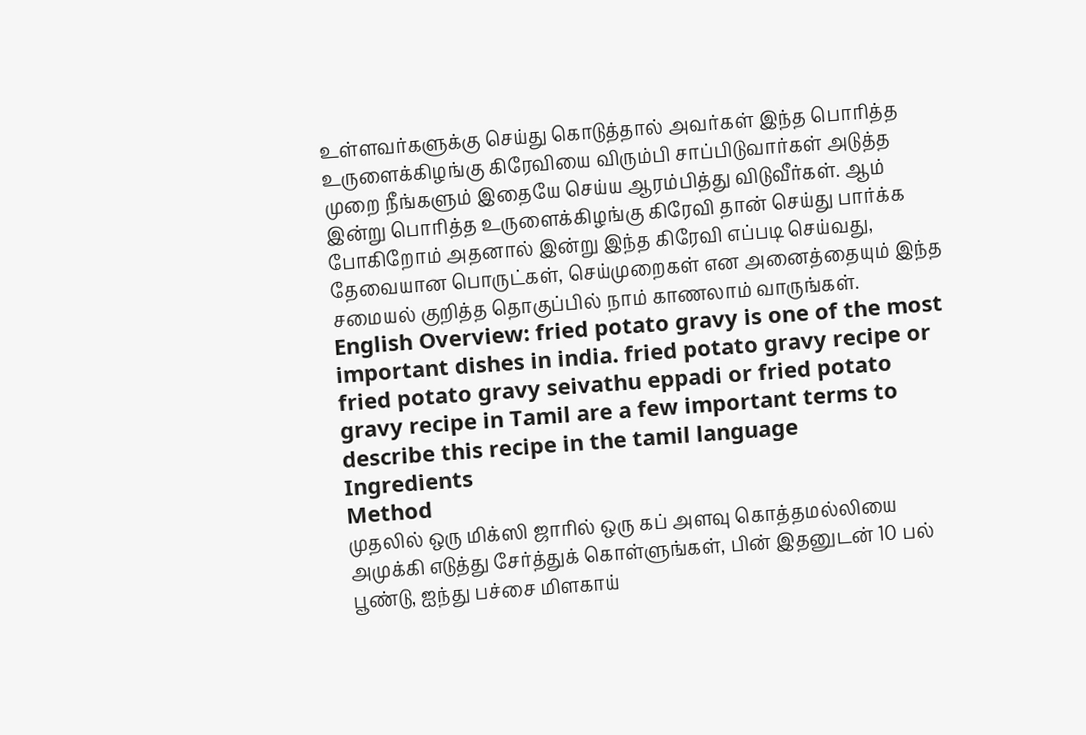உள்ளவர்களுக்கு செய்து கொடுத்தால் அவர்கள் இந்த பொரித்த உருளைக்கிழங்கு கிரேவியை விரும்பி சாப்பிடுவார்கள் அடுத்த முறை நீங்களும் இதையே செய்ய ஆரம்பித்து விடுவீர்கள். ஆம் இன்று பொரித்த உருளைக்கிழங்கு கிரேவி தான் செய்து பார்க்க போகிறோம் அதனால் இன்று இந்த கிரேவி எப்படி செய்வது, தேவையான பொருட்கள், செய்முறைகள் என அனைத்தையும் இந்த சமையல் குறித்த தொகுப்பில் நாம் காணலாம் வாருங்கள்.
English Overview: fried potato gravy is one of the most important dishes in india. fried potato gravy recipe or fried potato gravy seivathu eppadi or fried potato gravy recipe in Tamil are a few important terms to describe this recipe in the tamil language
Ingredients
Method
முதலில் ஒரு மிக்ஸி ஜாரில் ஒரு கப் அளவு கொத்தமல்லியை அமுக்கி எடுத்து சேர்த்துக் கொள்ளுங்கள், பின் இதனுடன் 10 பல் பூண்டு, ஐந்து பச்சை மிளகாய்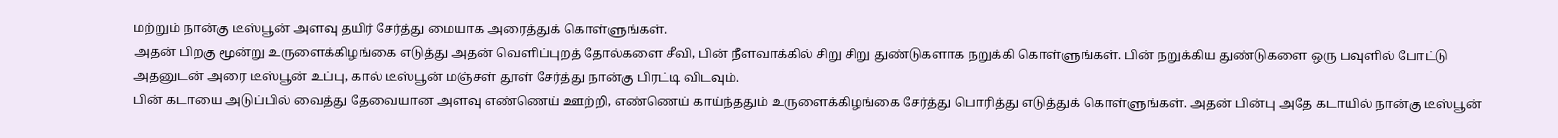மற்றும் நான்கு டீஸ்பூன் அளவு தயிர் சேர்த்து மையாக அரைத்துக் கொள்ளுங்கள்.
அதன் பிறகு மூன்று உருளைக்கிழங்கை எடுத்து அதன் வெளிப்புறத் தோல்களை சீவி, பின் நீளவாக்கில் சிறு சிறு துண்டுகளாக நறுக்கி கொள்ளுங்கள். பின் நறுக்கிய துண்டுகளை ஒரு பவுளில் போட்டு அதனுடன் அரை டீஸ்பூன் உப்பு, கால் டீஸ்பூன் மஞ்சள் தூள் சேர்த்து நான்கு பிரட்டி விடவும்.
பின் கடாயை அடுப்பில் வைத்து தேவையான அளவு எண்ணெய் ஊற்றி, எண்ணெய் காய்ந்ததும் உருளைக்கிழங்கை சேர்த்து பொரித்து எடுத்துக் கொள்ளுங்கள். அதன் பின்பு அதே கடாயில் நான்கு டீஸ்பூன்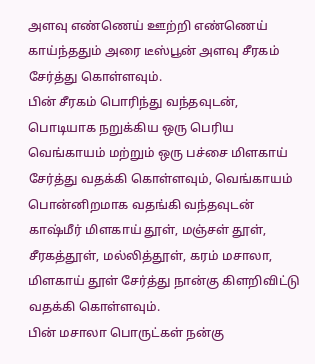அளவு எண்ணெய் ஊற்றி எண்ணெய் காய்ந்ததும் அரை டீஸ்பூன் அளவு சீரகம் சேர்த்து கொள்ளவும்.
பின் சீரகம் பொரிந்து வந்தவுடன், பொடியாக நறுக்கிய ஒரு பெரிய வெங்காயம் மற்றும் ஒரு பச்சை மிளகாய் சேர்த்து வதக்கி கொள்ளவும், வெங்காயம் பொன்னிறமாக வதங்கி வந்தவுடன் காஷ்மீர் மிளகாய் தூள், மஞ்சள் தூள், சீரகத்தூள், மல்லித்தூள், கரம் மசாலா, மிளகாய் தூள் சேர்த்து நான்கு கிளறிவிட்டு வதக்கி கொள்ளவும்.
பின் மசாலா பொருட்கள் நன்கு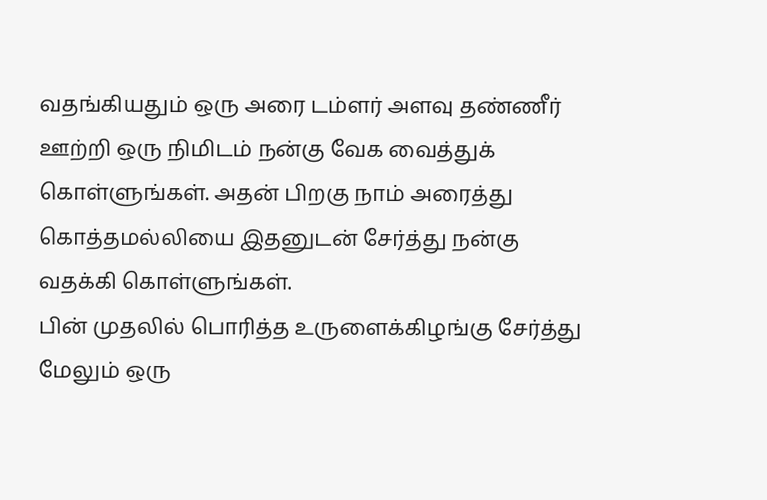வதங்கியதும் ஒரு அரை டம்ளர் அளவு தண்ணீர் ஊற்றி ஒரு நிமிடம் நன்கு வேக வைத்துக் கொள்ளுங்கள். அதன் பிறகு நாம் அரைத்து கொத்தமல்லியை இதனுடன் சேர்த்து நன்கு வதக்கி கொள்ளுங்கள்.
பின் முதலில் பொரித்த உருளைக்கிழங்கு சேர்த்து மேலும் ஒரு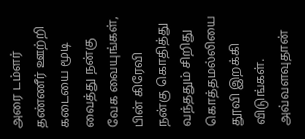அரை டம்ளர் தண்ணீர் ஊற்றி கடையை மூடி வைத்து நன்கு வேக வையுங்கள், பின் கிரேவி நன்கு கொதித்து வந்ததும் சிறிது கொத்தமல்லியை தூவி இறக்கி விடுங்கள். அவ்வளவுதான்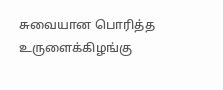சுவையான பொரித்த உருளைக்கிழங்கு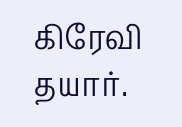கிரேவி தயார்.